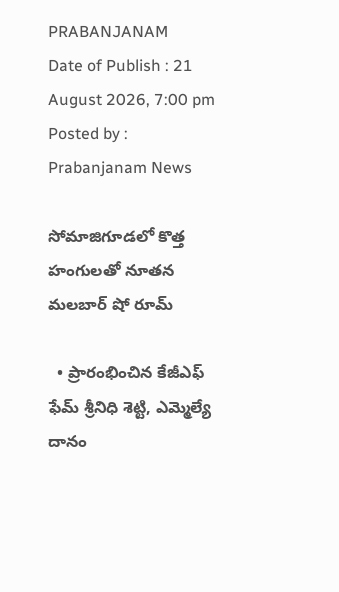PRABANJANAM
Date of Publish : 21 August 2026, 7:00 pm Posted by : Prabanjanam News

సోమాజిగూడలో కొత్త హంగులతో నూతన మలబార్ షో రూమ్

  • ప్రారంభించిన కేజీఎఫ్ ఫేమ్ శ్రీనిధి శెట్టి, ఎమ్మెల్యే దానం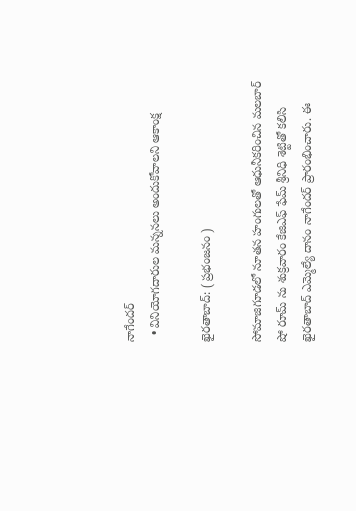నాగేందర్
  • వినియోగదారుల మన్ననలు అందుకోవాలని ఆకాంక్ష

ఖైరతాబాద్: ( ప్రభంజనం )

సోమాజిగూడలో నూతన హంగులతో ఆధునీకరించిన మలబార్ షో రూమ్ ను శుక్రవారం కేజిఎఫ్ ఫేమ్ శ్రీనిధి శెట్టితో కలిసి ఖైరతాబాద్ ఎమ్మెల్యే దానం నాగేందర్ ప్రారంభించారు. ఈ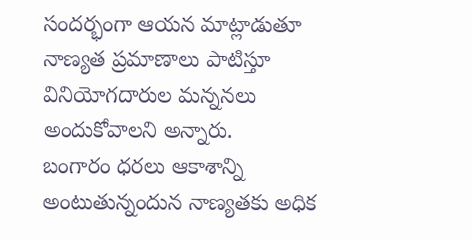సందర్భంగా ఆయన మాట్లాడుతూ నాణ్యత ప్రమాణాలు పాటిస్తూ వినియోగదారుల మన్ననలు అందుకోవాలని అన్నారు.
బంగారం ధరలు ఆకాశాన్ని అంటుతున్నందున నాణ్యతకు అధిక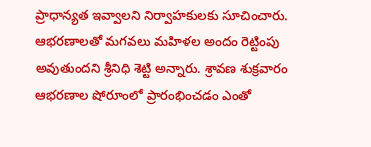ప్రాధాన్యత ఇవ్వాలని నిర్వాహకులకు సూచించారు. ఆభరణాలతో మగవలు మహిళల అందం రెట్టింపు అవుతుందని శ్రీనిధి శెట్టి అన్నారు. శ్రావణ శుక్రవారం ఆభరణాల షోరూంలో ప్రారంభించడం ఎంతో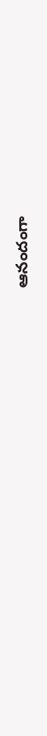ఆనందంగా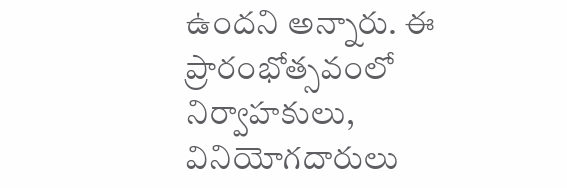ఉందని అన్నారు. ఈ ప్రారంభోత్సవంలో నిర్వాహకులు, వినియోగదారులు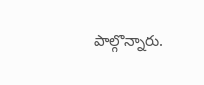పాల్గొన్నారు.